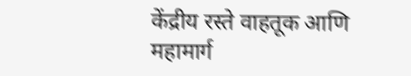केंद्रीय रस्ते वाहतूक आणि महामार्ग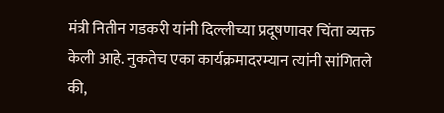मंत्री नितीन गडकरी यांनी दिल्लीच्या प्रदूषणावर चिंता व्यक्त केली आहे. नुकतेच एका कार्यक्रमादरम्यान त्यांनी सांगितले की,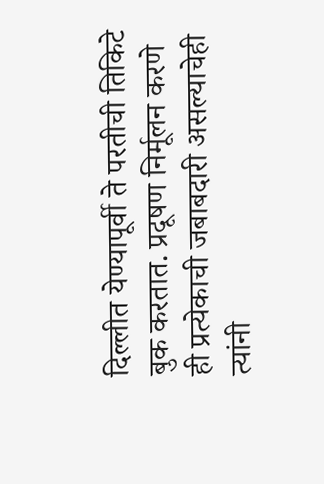दिल्लीत येण्यापूर्वी ते परतीची तिकिटे बुक करतात. प्रदूषण निर्मूलन करणे ही प्रत्येकाची जबाबदारी असल्याचेही त्यांनी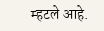म्हटले आहे.